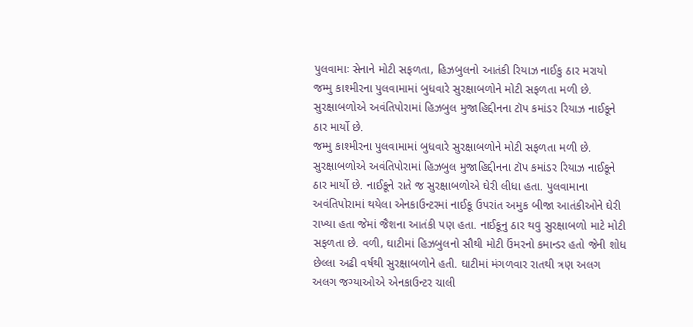પુલવામાઃ સેનાને મોટી સફળતા, હિઝબુલનો આતંકી રિયાઝ નાઈકુ ઠાર મરાયો
જમ્મુ કાશ્મીરના પુલવામામાં બુધવારે સુરક્ષાબળોને મોટી સફળતા મળી છે. સુરક્ષાબળોએ અવંતિપોરામાં હિઝબુલ મુજાહિદ્દીનના ટૉપ કમાંડર રિયાઝ નાઈકૂને ઠાર માર્યો છે.
જમ્મુ કાશ્મીરના પુલવામામાં બુધવારે સુરક્ષાબળોને મોટી સફળતા મળી છે. સુરક્ષાબળોએ અવંતિપોરામાં હિઝબુલ મુજાહિદ્દીનના ટૉપ કમાંડર રિયાઝ નાઈકૂને ઠાર માર્યો છે. નાઈકૂને રાતે જ સુરક્ષાબળોએ ઘેરી લીધા હતા. પુલવામાના અવંતિપોરામાં થયેલા એનકાઉન્ટરમાં નાઈકૂ ઉપરાંત અમુક બીજા આતંકીઓને ઘેરી રાખ્યા હતા જેમાં જૈશના આતંકી પણ હતા. નાઈકૂનુ ઠાર થવુ સુરક્ષાબળો માટે મોટી સફળતા છે. વળી, ઘાટીમાં હિઝબુલનો સૌથી મોટી ઉંમરનો કમાન્ડર હતો જેની શોધ છેલ્લા અઢી વર્ષથી સુરક્ષાબળોને હતી. ઘાટીમાં મંગળવાર રાતથી ત્રણ અલગ અલગ જગ્યાઓએ એનકાઉન્ટર ચાલી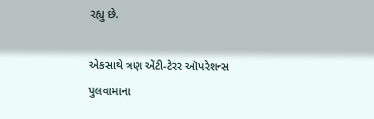રહ્યુ છે.

એકસાથે ત્રણ એંટી-ટેરર ઑપરેશન્સ
પુલવામાના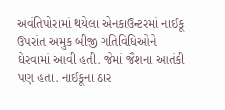અવંતિપોરામાં થયેલા એનકાઉન્ટરમાં નાઈકૂ ઉપરાંત અમુક બીજી ગતિવિધિઓને ઘેરવામાં આવી હતી. જેમાં જૈશના આતંકી પણ હતા. નાઈકૂના ઠાર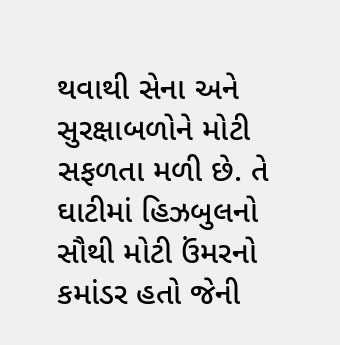થવાથી સેના અને સુરક્ષાબળોને મોટી સફળતા મળી છે. તે ઘાટીમાં હિઝબુલનો સૌથી મોટી ઉંમરનો કમાંડર હતો જેની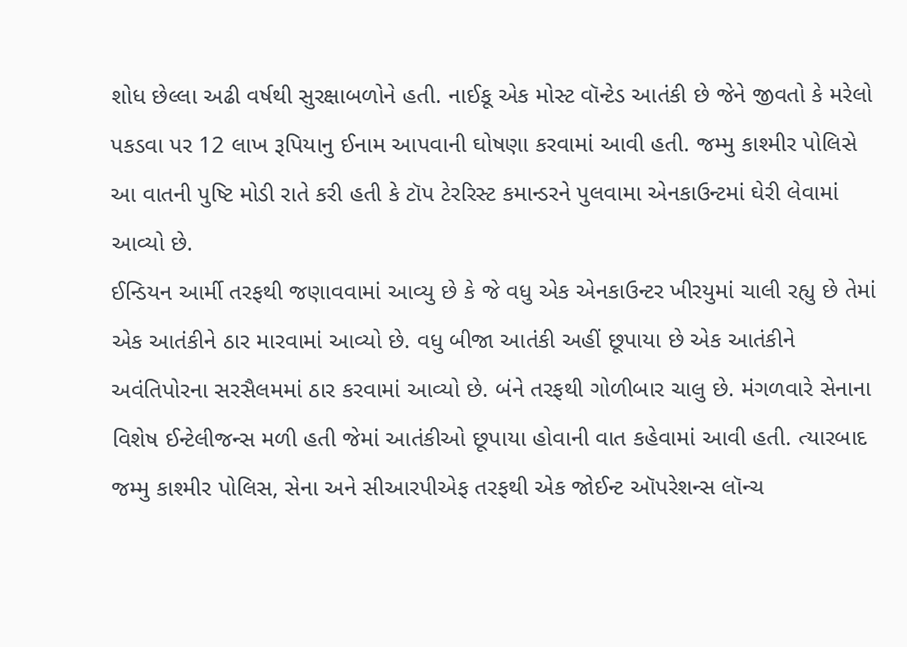શોધ છેલ્લા અઢી વર્ષથી સુરક્ષાબળોને હતી. નાઈકૂ એક મોસ્ટ વૉન્ટેડ આતંકી છે જેને જીવતો કે મરેલો પકડવા પર 12 લાખ રૂપિયાનુ ઈનામ આપવાની ઘોષણા કરવામાં આવી હતી. જમ્મુ કાશ્મીર પોલિસે આ વાતની પુષ્ટિ મોડી રાતે કરી હતી કે ટૉપ ટેરરિસ્ટ કમાન્ડરને પુલવામા એનકાઉન્ટમાં ઘેરી લેવામાં આવ્યો છે.
ઈન્ડિયન આર્મી તરફથી જણાવવામાં આવ્યુ છે કે જે વધુ એક એનકાઉન્ટર ખીરયુમાં ચાલી રહ્યુ છે તેમાં એક આતંકીને ઠાર મારવામાં આવ્યો છે. વધુ બીજા આતંકી અહીં છૂપાયા છે એક આતંકીને અવંતિપોરના સરસૈલમમાં ઠાર કરવામાં આવ્યો છે. બંને તરફથી ગોળીબાર ચાલુ છે. મંગળવારે સેનાના વિશેષ ઈન્ટેલીજન્સ મળી હતી જેમાં આતંકીઓ છૂપાયા હોવાની વાત કહેવામાં આવી હતી. ત્યારબાદ જમ્મુ કાશ્મીર પોલિસ, સેના અને સીઆરપીએફ તરફથી એક જોઈન્ટ ઑપરેશન્સ લૉન્ચ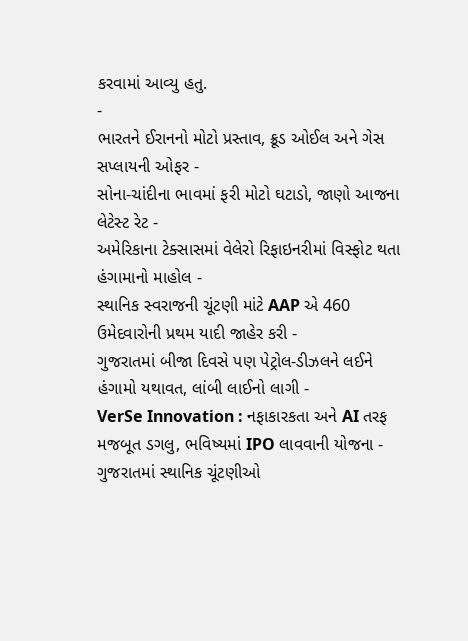કરવામાં આવ્યુ હતુ.
-
ભારતને ઈરાનનો મોટો પ્રસ્તાવ, ક્રૂડ ઓઈલ અને ગેસ સપ્લાયની ઓફર -
સોના-ચાંદીના ભાવમાં ફરી મોટો ઘટાડો, જાણો આજના લેટેસ્ટ રેટ -
અમેરિકાના ટેક્સાસમાં વેલેરો રિફાઇનરીમાં વિસ્ફોટ થતા હંગામાનો માહોલ -
સ્થાનિક સ્વરાજની ચૂંટણી માંટે AAP એ 460 ઉમેદવારોની પ્રથમ યાદી જાહેર કરી -
ગુજરાતમાં બીજા દિવસે પણ પેટ્રોલ-ડીઝલને લઈને હંગામો યથાવત, લાંબી લાઈનો લાગી -
VerSe Innovation : નફાકારકતા અને AI તરફ મજબૂત ડગલુ, ભવિષ્યમાં IPO લાવવાની યોજના -
ગુજરાતમાં સ્થાનિક ચૂંટણીઓ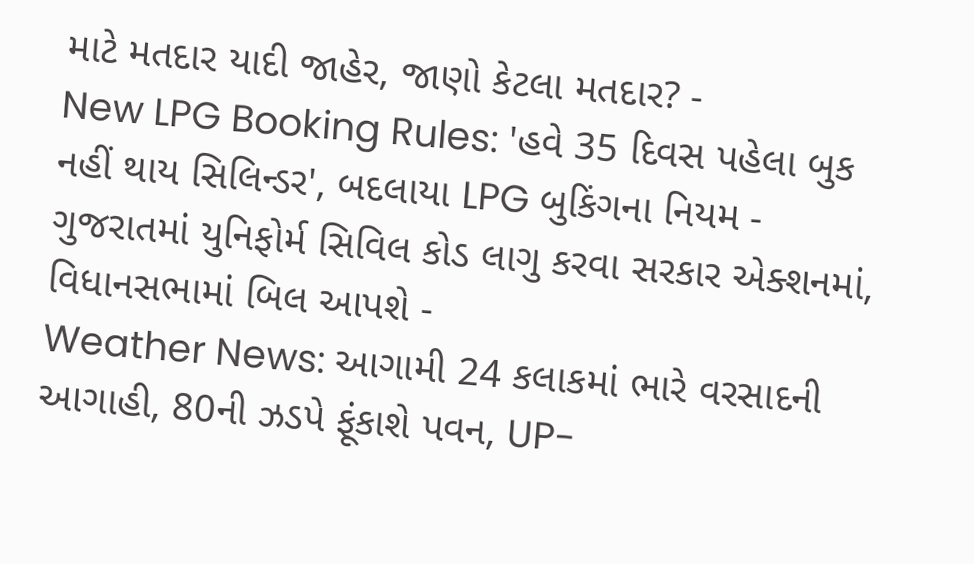માટે મતદાર યાદી જાહેર, જાણો કેટલા મતદાર? -
New LPG Booking Rules: 'હવે 35 દિવસ પહેલા બુક નહીં થાય સિલિન્ડર', બદલાયા LPG બુકિંગના નિયમ -
ગુજરાતમાં યુનિફોર્મ સિવિલ કોડ લાગુ કરવા સરકાર એક્શનમાં, વિધાનસભામાં બિલ આપશે -
Weather News: આગામી 24 કલાકમાં ભારે વરસાદની આગાહી, 80ની ઝડપે ફૂંકાશે પવન, UP-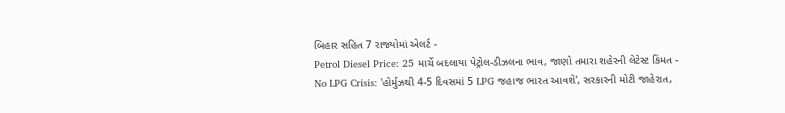બિહાર સહિત 7 રાજ્યોમાં એલર્ટ -
Petrol Diesel Price: 25 માર્ચે બદલાયા પેટ્રોલ-ડીઝલના ભાવ, જાણો તમારા શહેરની લેટેસ્ટ કિંમત -
No LPG Crisis: 'હોર્મુઝથી 4-5 દિવસમાં 5 LPG જહાજ ભારત આવશે', સરકારની મોટી જાહેરાત,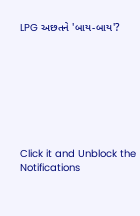LPG અછતને 'બાય-બાય'?








Click it and Unblock the Notifications